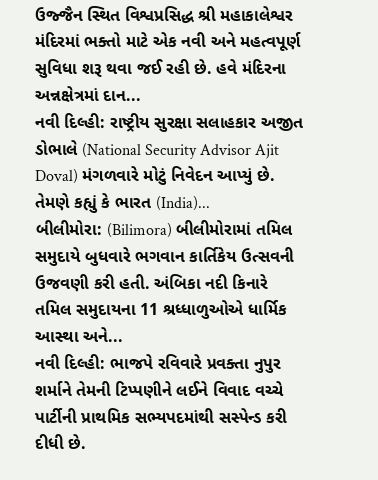ઉજ્જૈન સ્થિત વિશ્વપ્રસિદ્ધ શ્રી મહાકાલેશ્વર મંદિરમાં ભક્તો માટે એક નવી અને મહત્વપૂર્ણ સુવિધા શરૂ થવા જઈ રહી છે. હવે મંદિરના અન્નક્ષેત્રમાં દાન...
નવી દિલ્હી: રાષ્ટ્રીય સુરક્ષા સલાહકાર અજીત ડોભાલે (National Security Advisor Ajit Doval) મંગળવારે મોટું નિવેદન આપ્યું છે. તેમણે કહ્યું કે ભારત (India)...
બીલીમોરા: (Bilimora) બીલીમોરામાં તમિલ સમુદાયે બુધવારે ભગવાન કાર્તિકેય ઉત્સવની ઉજવણી કરી હતી. અંબિકા નદી કિનારે તમિલ સમુદાયના 11 શ્રધ્ધાળુઓએ ધાર્મિક આસ્થા અને...
નવી દિલ્હી: ભાજપે રવિવારે પ્રવક્તા નુપુર શર્માને તેમની ટિપ્પણીને લઈને વિવાદ વચ્ચે પાર્ટીની પ્રાથમિક સભ્યપદમાંથી સસ્પેન્ડ કરી દીધી છે.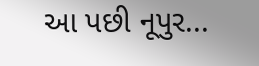આ પછી નૂપુર...